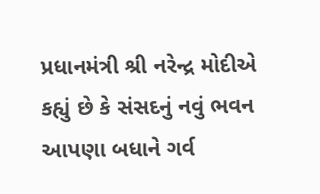પ્રધાનમંત્રી શ્રી નરેન્દ્ર મોદીએ કહ્યું છે કે સંસદનું નવું ભવન આપણા બધાને ગર્વ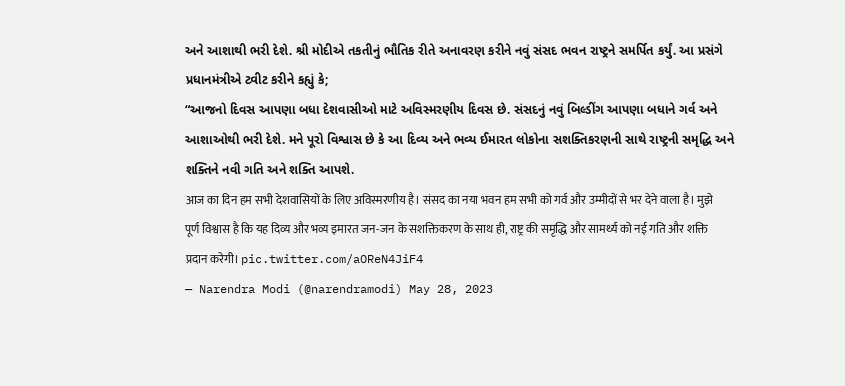અને આશાથી ભરી દેશે. શ્રી મોદીએ તકતીનું ભૌતિક રીતે અનાવરણ કરીને નવું સંસદ ભવન રાષ્ટ્રને સમર્પિત કર્યું. આ પ્રસંગે પ્રધાનમંત્રીએ ટ્વીટ કરીને કહ્યું કે;
“આજનો દિવસ આપણા બધા દેશવાસીઓ માટે અવિસ્મરણીય દિવસ છે. સંસદનું નવું બિલ્ડીંગ આપણા બધાને ગર્વ અને આશાઓથી ભરી દેશે. મને પૂરો વિશ્વાસ છે કે આ દિવ્ય અને ભવ્ય ઈમારત લોકોના સશક્તિકરણની સાથે રાષ્ટ્રની સમૃદ્ધિ અને શક્તિને નવી ગતિ અને શક્તિ આપશે.
आज का दिन हम सभी देशवासियों के लिए अविस्मरणीय है। संसद का नया भवन हम सभी को गर्व और उम्मीदों से भर देने वाला है। मुझे पूर्ण विश्वास है कि यह दिव्य और भव्य इमारत जन-जन के सशक्तिकरण के साथ ही, राष्ट्र की समृद्धि और सामर्थ्य को नई गति और शक्ति प्रदान करेगी। pic.twitter.com/aOReN4JiF4
— Narendra Modi (@narendramodi) May 28, 2023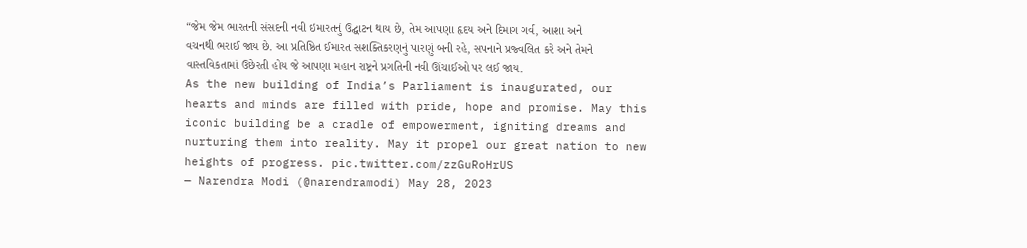“જેમ જેમ ભારતની સંસદની નવી ઇમારતનું ઉદ્ઘાટન થાય છે, તેમ આપણા હૃદય અને દિમાગ ગર્વ, આશા અને વચનથી ભરાઈ જાય છે. આ પ્રતિષ્ઠિત ઈમારત સશક્તિકરણનું પારણું બની રહે, સપનાને પ્રજ્વલિત કરે અને તેમને વાસ્તવિકતામાં ઉછેરતી હોય જે આપણા મહાન રાષ્ટ્રને પ્રગતિની નવી ઊંચાઈઓ પર લઈ જાય.
As the new building of India’s Parliament is inaugurated, our hearts and minds are filled with pride, hope and promise. May this iconic building be a cradle of empowerment, igniting dreams and nurturing them into reality. May it propel our great nation to new heights of progress. pic.twitter.com/zzGuRoHrUS
— Narendra Modi (@narendramodi) May 28, 2023